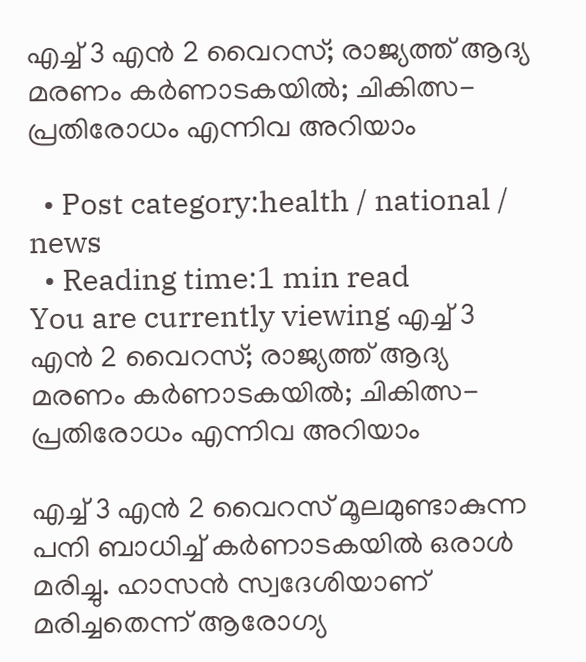എച്ച് 3 എന്‍ 2 വൈറസ്; രാജ്യത്ത് ആദ്യ മരണം കര്‍ണാടകയില്‍; ചികിത്സ- പ്രതിരോധം എന്നിവ അറിയാം

  • Post category:health / national / news
  • Reading time:1 min read
You are currently viewing എച്ച് 3 എന്‍ 2 വൈറസ്; രാജ്യത്ത് ആദ്യ മരണം കര്‍ണാടകയില്‍; ചികിത്സ- പ്രതിരോധം എന്നിവ അറിയാം

എച്ച് 3 എന്‍ 2 വൈറസ് മൂലമുണ്ടാകുന്ന പനി ബാധിച്ച് കര്‍ണാടകയില്‍ ഒരാള്‍ മരിച്ചു. ഹാസന്‍ സ്വദേശിയാണ് മരിച്ചതെന്ന് ആരോഗ്യ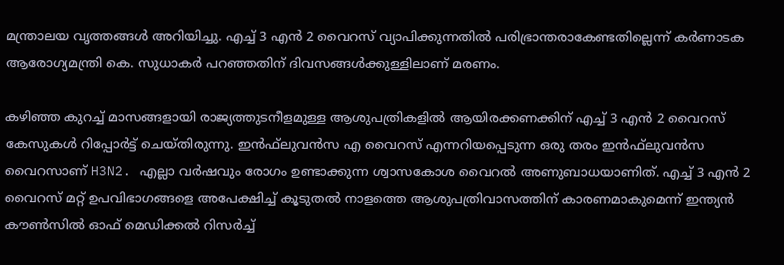മന്ത്രാലയ വൃത്തങ്ങള്‍ അറിയിച്ചു. എച്ച് 3 എന്‍ 2 വൈറസ് വ്യാപിക്കുന്നതില്‍ പരിഭ്രാന്തരാകേണ്ടതില്ലെന്ന് കര്‍ണാടക ആരോഗ്യമന്ത്രി കെ. സുധാകര്‍ പറഞ്ഞതിന് ദിവസങ്ങള്‍ക്കുള്ളിലാണ് മരണം.

കഴിഞ്ഞ കുറച്ച് മാസങ്ങളായി രാജ്യത്തുടനീളമുള്ള ആശുപത്രികളില്‍ ആയിരക്കണക്കിന് എച്ച് 3 എന്‍ 2 വൈറസ് കേസുകള്‍ റിപ്പോര്‍ട്ട് ചെയ്തിരുന്നു. ഇന്‍ഫ്‌ലുവന്‍സ എ വൈറസ് എന്നറിയപ്പെടുന്ന ഒരു തരം ഇന്‍ഫ്‌ലുവന്‍സ വൈറസാണ് H3N2. എല്ലാ വര്‍ഷവും രോഗം ഉണ്ടാക്കുന്ന ശ്വാസകോശ വൈറല്‍ അണുബാധയാണിത്. എച്ച് 3 എന്‍ 2 വൈറസ് മറ്റ് ഉപവിഭാഗങ്ങളെ അപേക്ഷിച്ച് കൂടുതല്‍ നാളത്തെ ആശുപത്രിവാസത്തിന് കാരണമാകുമെന്ന് ഇന്ത്യന്‍ കൗണ്‍സില്‍ ഓഫ് മെഡിക്കല്‍ റിസര്‍ച്ച്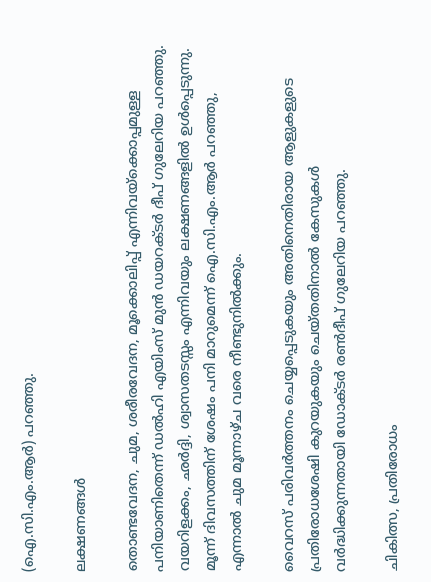(ഐ.സി.എം.ആര്‍) പറഞ്ഞു.

ലക്ഷണങ്ങള്‍

തൊണ്ടവേദന, ചുമ, ശരീരവേദന, മൂക്കൊലിപ്പ് എന്നിവയ്ക്കൊപ്പമുള്ള പനിയാണിതെന്ന് ഡല്‍ഹി എയിംസ് മുന്‍ ഡയറക്ടര്‍ ദീപ് ഗുലേറിയ പറഞ്ഞു. വയറിളക്കം, ഛര്‍ദ്ദി, ശ്വാസതടസ്സം എന്നിവയും ലക്ഷണങ്ങളില്‍ ഉള്‍പ്പെടുന്നു. മൂന്ന് ദിവസത്തിന് ശേഷം പനി മാറുമെന്ന് ഐ.സി.എം.ആര്‍ പറഞ്ഞു, എന്നാല്‍ ചുമ മൂന്നാഴ്ച വരെ നീണ്ടുനില്‍ക്കും.

വൈറസ് പരിവര്‍ത്തനം ചെയ്യപ്പെടുകയും അതിനെതിരായ ആളുകളുടെ പ്രതിരോധശേഷി കുറയുകയും ചെയ്തതിനാല്‍ കേസുകള്‍ വര്‍ദ്ധിക്കുന്നതായി ഡോക്ടര്‍ രണ്‍ദീപ് ഗുലേറിയ പറഞ്ഞു.

ചികിത്സ, പ്രതിരോധം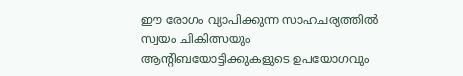ഈ രോഗം വ്യാപിക്കുന്ന സാഹചര്യത്തില്‍ സ്വയം ചികിത്സയും ആന്റിബയോട്ടിക്കുകളുടെ ഉപയോഗവും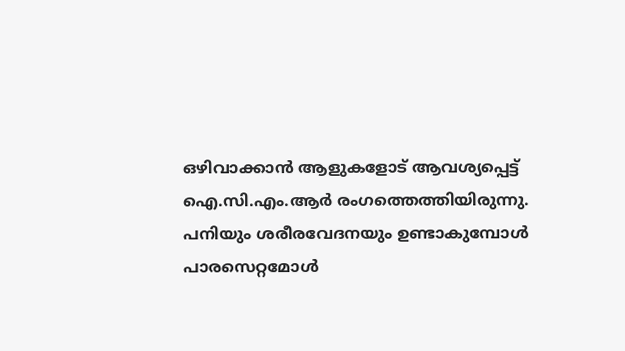ഒഴിവാക്കാന്‍ ആളുകളോട് ആവശ്യപ്പെട്ട് ഐ.സി.എം.ആര്‍ രംഗത്തെത്തിയിരുന്നു. പനിയും ശരീരവേദനയും ഉണ്ടാകുമ്പോള്‍ പാരസെറ്റമോള്‍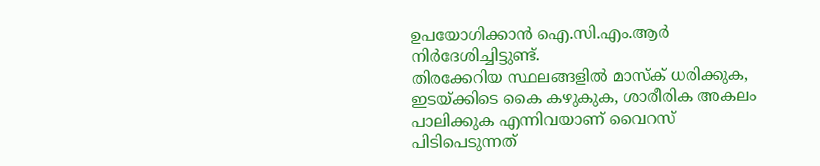ഉപയോഗിക്കാന്‍ ഐ.സി.എം.ആര്‍ നിര്‍ദേശിച്ചിട്ടുണ്ട്.
തിരക്കേറിയ സ്ഥലങ്ങളില്‍ മാസ്‌ക് ധരിക്കുക, ഇടയ്ക്കിടെ കൈ കഴുകുക, ശാരീരിക അകലം പാലിക്കുക എന്നിവയാണ് വൈറസ് പിടിപെടുന്നത്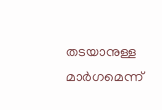തടയാനുള്ള മാര്‍ഗമെന്ന്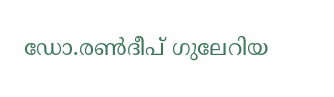ഡോ.രണ്‍ദീപ് ഗുലേറിയ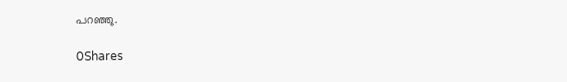പറഞ്ഞു.

0Shares